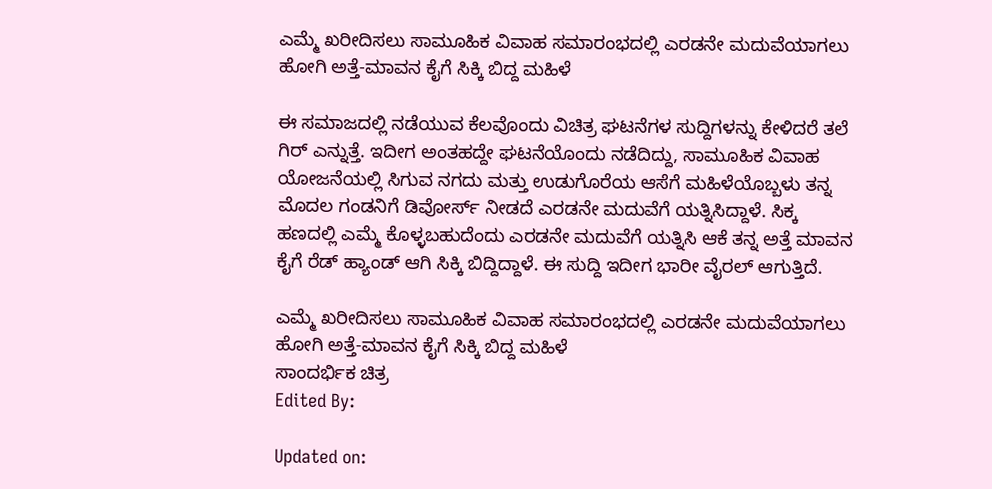ಎಮ್ಮೆ ಖರೀದಿಸಲು ಸಾಮೂಹಿಕ ವಿವಾಹ ಸಮಾರಂಭದಲ್ಲಿ ಎರಡನೇ ಮದುವೆಯಾಗಲು ಹೋಗಿ ಅತ್ತೆ-ಮಾವನ ಕೈಗೆ ಸಿಕ್ಕಿ ಬಿದ್ದ ಮಹಿಳೆ

ಈ ಸಮಾಜದಲ್ಲಿ ನಡೆಯುವ ಕೆಲವೊಂದು ವಿಚಿತ್ರ ಘಟನೆಗಳ ಸುದ್ದಿಗಳನ್ನು ಕೇಳಿದರೆ ತಲೆ ಗಿರ್‌ ಎನ್ನುತ್ತೆ. ಇದೀಗ ಅಂತಹದ್ದೇ ಘಟನೆಯೊಂದು ನಡೆದಿದ್ದು, ಸಾಮೂಹಿಕ ವಿವಾಹ ಯೋಜನೆಯಲ್ಲಿ ಸಿಗುವ ನಗದು ಮತ್ತು ಉಡುಗೊರೆಯ ಆಸೆಗೆ ಮಹಿಳೆಯೊಬ್ಬಳು ತನ್ನ ಮೊದಲ ಗಂಡನಿಗೆ ಡಿವೋರ್ಸ್‌ ನೀಡದೆ ಎರಡನೇ ಮದುವೆಗೆ ಯತ್ನಿಸಿದ್ದಾಳೆ. ಸಿಕ್ಕ ಹಣದಲ್ಲಿ ಎಮ್ಮೆ ಕೊಳ್ಳಬಹುದೆಂದು ಎರಡನೇ ಮದುವೆಗೆ ಯತ್ನಿಸಿ ಆಕೆ ತನ್ನ ಅತ್ತೆ ಮಾವನ ಕೈಗೆ ರೆಡ್‌ ಹ್ಯಾಂಡ್‌ ಆಗಿ ಸಿಕ್ಕಿ ಬಿದ್ದಿದ್ದಾಳೆ. ಈ ಸುದ್ದಿ ಇದೀಗ ಭಾರೀ ವೈರಲ್‌ ಆಗುತ್ತಿದೆ.

ಎಮ್ಮೆ ಖರೀದಿಸಲು ಸಾಮೂಹಿಕ ವಿವಾಹ ಸಮಾರಂಭದಲ್ಲಿ ಎರಡನೇ ಮದುವೆಯಾಗಲು ಹೋಗಿ ಅತ್ತೆ-ಮಾವನ ಕೈಗೆ ಸಿಕ್ಕಿ ಬಿದ್ದ ಮಹಿಳೆ
ಸಾಂದರ್ಭಿಕ ಚಿತ್ರ
Edited By:

Updated on: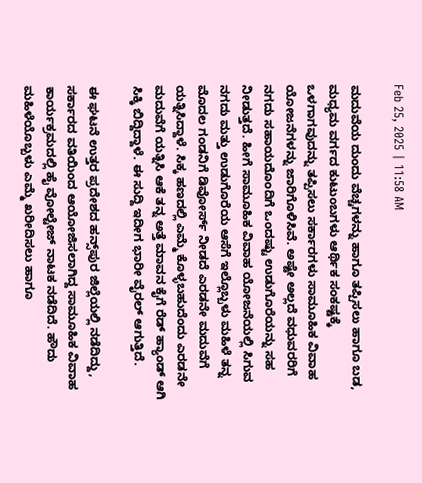Feb 25, 2025 | 11:58 AM

ಮದುವೆಯ ದುಂದು ವೆಚ್ಚಗಳನ್ನು ಹಾಗೂ ತಪ್ಪಿಸಲು ಹಾಗೂ ಬಡ, ಮಧ್ಯಮ ವರ್ಗದ ಕುಟುಂಬಗಳು ಆರ್ಥಿಕ ಸಂಕಷ್ಟಕ್ಕೆ ಒಳಗಾಗವುದನ್ನು ತಪ್ಪಿಸಲು ಸರ್ಕಾರಗಳು ಸಾಮೂಹಿಕ ವಿವಾಹ ಯೋಜನೆಗಳನ್ನು ಜಾರಿಗೊಳಿಸಿವೆ. ಅಷ್ಟೇ ಅಲ್ಲದೆ ವಧುವರರಿಗೆ ನಗದು ಸಹಾಯದೊಂದಿಗೆ ಒಂದಷ್ಟು ಉಡುಗೊರೆಯನ್ನು ಸಹ ನೀಡುತ್ತದೆ. ಹೀಗೆ ಸಾಮೂಹಿಕ ವಿವಾಹ ಯೋಜನೆಯಲ್ಲಿ ಸಿಗುವ ನಗದು ಮತ್ತು ಉಡುಗೊರೆಯ ಆಸೆಗೆ ಇಲ್ಲೊಬ್ಬಳು ಮಹಿಳೆ ತನ್ನ ಮೊದಲ ಗಂಡನಿಗೆ ಡಿವೋರ್ಸ್‌ ನೀಡದೆ ಎರಡನೇ ಮದುವೆಗೆ ಯತ್ನಿಸಿದ್ದಾಳೆ. ಸಿಕ್ಕ ಹಣದಲ್ಲಿ ಎಮ್ಮೆ ಕೊಳ್ಳಬಹುದೆಂದು ಎರಡನೇ ಮದುವೆಗೆ ಯತ್ನಿಸಿ ಆಕೆ ತನ್ನ ಅತ್ತೆ ಮಾವನ ಕೈಗೆ ರೆಡ್‌ ಹ್ಯಾಂಡ್‌ ಆಗಿ ಸಿಕ್ಕಿ ಬಿದ್ದಿದ್ದಾಳೆ. ಈ ಸುದ್ದಿ ಇದೀಗ ಭಾರೀ ವೈರಲ್‌ ಆಗುತ್ತಿದೆ.

ಈ ಘಟನೆ ಉತ್ತರ ಪ್ರದೇಶದ ಹನ್ಸ್‌ಪುರ ಜಿಲ್ಲೆಯಲ್ಲಿ ನಡೆದಿದ್ದು, ಸರ್ಕಾರದ ವತಿಯಿಂದ ಆಯೋಜಿಸಲಾಗಿದ್ದ ಸಾಮೂಹಿಕ ವಿವಾಹ ಕಾರ್ಯಕ್ರಮದಲ್ಲಿ ಹೈ ವೋಲ್ಟೇಜ್‌ ನಾಟಕ ನಡೆದಿದೆ. ಹೌದು ಮಹಿಳೆಯೊಬ್ಬಳು ಎಮ್ಮೆ ಖರೀದಿಸಲು ಹಾಗೂ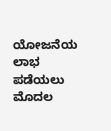ಯೋಜನೆಯ ಲಾಭ ಪಡೆಯಲು ಮೊದಲ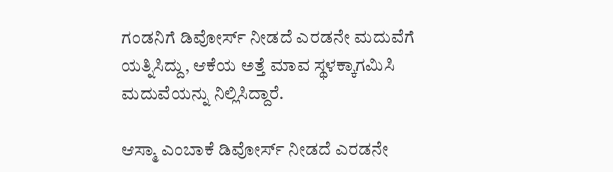ಗಂಡನಿಗೆ ಡಿವೋರ್ಸ್‌ ನೀಡದೆ ಎರಡನೇ ಮದುವೆಗೆ ಯತ್ನಿಸಿದ್ದು, ಆಕೆಯ ಅತ್ತೆ ಮಾವ ಸ್ಥಳಕ್ಕಾಗಮಿಸಿ ಮದುವೆಯನ್ನು ನಿಲ್ಲಿಸಿದ್ದಾರೆ.

ಆಸ್ಮಾ ಎಂಬಾಕೆ ಡಿವೋರ್ಸ್‌ ನೀಡದೆ ಎರಡನೇ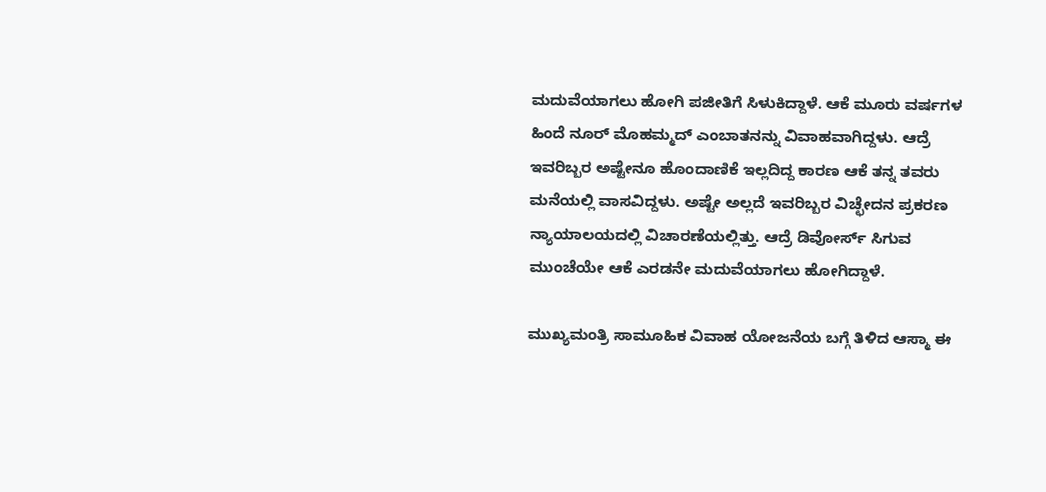ಮದುವೆಯಾಗಲು ಹೋಗಿ ಪಜೀತಿಗೆ ಸಿಳುಕಿದ್ದಾಳೆ. ಆಕೆ ಮೂರು ವರ್ಷಗಳ ಹಿಂದೆ ನೂರ್‌ ಮೊಹಮ್ಮದ್‌ ಎಂಬಾತನನ್ನು ವಿವಾಹವಾಗಿದ್ದಳು. ಆದ್ರೆ ಇವರಿಬ್ಬರ ಅಷ್ಟೇನೂ ಹೊಂದಾಣಿಕೆ ಇಲ್ಲದಿದ್ದ ಕಾರಣ ಆಕೆ ತನ್ನ ತವರು ಮನೆಯಲ್ಲಿ ವಾಸವಿದ್ದಳು. ಅಷ್ಟೇ ಅಲ್ಲದೆ ಇವರಿಬ್ಬರ ವಿಚ್ಛೇದನ ಪ್ರಕರಣ ನ್ಯಾಯಾಲಯದಲ್ಲಿ ವಿಚಾರಣೆಯಲ್ಲಿತ್ತು. ಆದ್ರೆ ಡಿವೋರ್ಸ್‌ ಸಿಗುವ ಮುಂಚೆಯೇ ಆಕೆ ಎರಡನೇ ಮದುವೆಯಾಗಲು ಹೋಗಿದ್ದಾಳೆ.

ಮುಖ್ಯಮಂತ್ರಿ ಸಾಮೂಹಿಕ ವಿವಾಹ ಯೋಜನೆಯ ಬಗ್ಗೆ ತಿಳಿದ ಆಸ್ಮಾ ಈ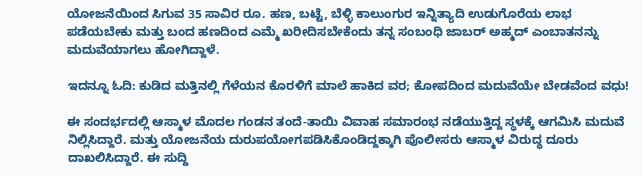ಯೋಜನೆಯಿಂದ ಸಿಗುವ 35 ಸಾವಿರ ರೂ. ಹಣ, ಬಟ್ಟೆ, ಬೆಳ್ಳಿ ಕಾಲುಂಗುರ ಇನ್ನಿತ್ಯಾದಿ ಉಡುಗೊರೆಯ ಲಾಭ ಪಡೆಯಬೇಕು ಮತ್ತು ಬಂದ ಹಣದಿಂದ ಎಮ್ಮೆ ಖರೀದಿಸಬೇಕೆಂದು ತನ್ನ ಸಂಬಂಧಿ ಜಾಬರ್‌ ಅಹ್ಮದ್‌ ಎಂಬಾತನನ್ನು ಮದುವೆಯಾಗಲು ಹೋಗಿದ್ದಾಳೆ.

ಇದನ್ನೂ ಓದಿ: ಕುಡಿದ ಮತ್ತಿನಲ್ಲಿ ಗೆಳೆಯನ ಕೊರಳಿಗೆ ಮಾಲೆ ಹಾಕಿದ ವರ; ಕೋಪದಿಂದ ಮದುವೆಯೇ ಬೇಡವೆಂದ ವಧು!

ಈ ಸಂದರ್ಭದಲ್ಲಿ ಆಸ್ಮಾಳ ಮೊದಲ ಗಂಡನ ತಂದೆ-ತಾಯಿ ವಿವಾಹ ಸಮಾರಂಭ ನಡೆಯುತ್ತಿದ್ದ ಸ್ಥಳಕ್ಕೆ ಆಗಮಿಸಿ ಮದುವೆ ನಿಲ್ಲಿಸಿದ್ದಾರೆ. ಮತ್ತು ಯೋಜನೆಯ ದುರುಪಯೋಗಪಡಿಸಿಕೊಂಡಿದ್ದಕ್ಕಾಗಿ ಪೊಲೀಸರು ಆಸ್ಮಾಳ ವಿರುದ್ಧ ದೂರು ದಾಖಲಿಸಿದ್ದಾರೆ. ಈ ಸುದ್ದಿ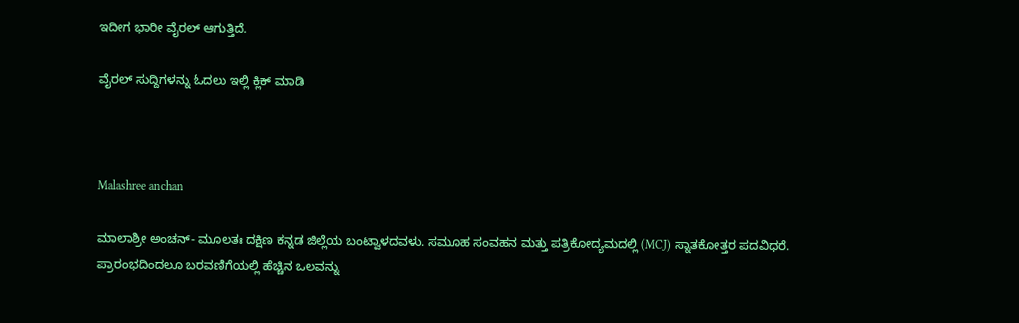ಇದೀಗ ಭಾರೀ ವೈರಲ್‌ ಆಗುತ್ತಿದೆ.

ವೈರಲ್ ಸುದ್ದಿಗಳನ್ನು ಓದಲು ಇಲ್ಲಿ ಕ್ಲಿಕ್ ಮಾಡಿ



Malashree anchan

ಮಾಲಾಶ್ರೀ ಅಂಚನ್- ಮೂಲತಃ ದಕ್ಷಿಣ ಕನ್ನಡ ಜಿಲ್ಲೆಯ ಬಂಟ್ವಾಳದವಳು. ಸಮೂಹ ಸಂವಹನ ಮತ್ತು ಪತ್ರಿಕೋದ್ಯಮದಲ್ಲಿ (MCJ) ಸ್ನಾತಕೋತ್ತರ ಪದವಿಧರೆ. ಪ್ರಾರಂಭದಿಂದಲೂ ಬರವಣಿಗೆಯಲ್ಲಿ ಹೆಚ್ಚಿನ ಒಲವನ್ನು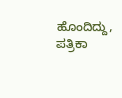ಹೊಂದಿದ್ದು, ಪತ್ರಿಕಾ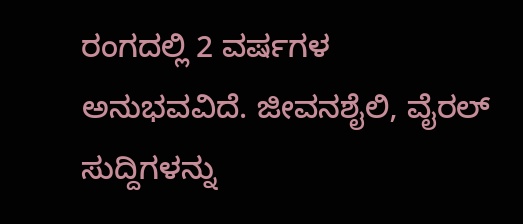ರಂಗದಲ್ಲಿ 2 ವರ್ಷಗಳ ಅನುಭವವಿದೆ. ಜೀವನಶೈಲಿ, ವೈರಲ್ ಸುದ್ದಿಗಳನ್ನು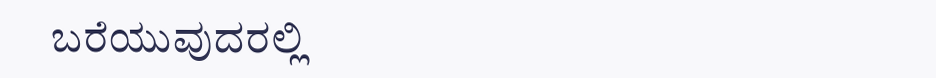ಬರೆಯುವುದರಲ್ಲಿ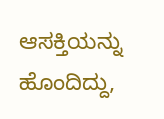ಆಸಕ್ತಿಯನ್ನು ಹೊಂದಿದ್ದು,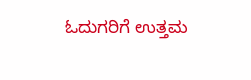ಓದುಗರಿಗೆ ಉತ್ತಮ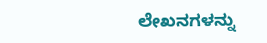ಲೇಖನಗಳನ್ನು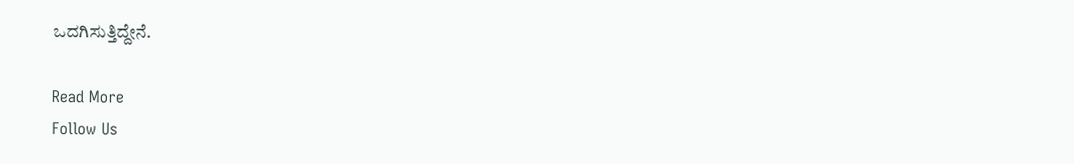ಒದಗಿಸುತ್ತಿದ್ದೇನೆ.

Read More
Follow Us